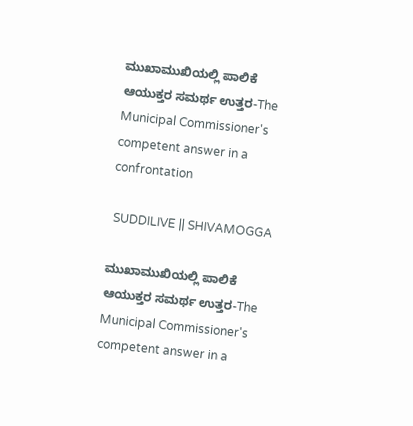ಮುಖಾಮುಖಿಯಲ್ಲಿ ಪಾಲಿಕೆ ಆಯುಕ್ತರ ಸಮರ್ಥ ಉತ್ತರ-The Municipal Commissioner's competent answer in a confrontation

 SUDDILIVE || SHIVAMOGGA

ಮುಖಾಮುಖಿಯಲ್ಲಿ ಪಾಲಿಕೆ ಆಯುಕ್ತರ ಸಮರ್ಥ ಉತ್ತರ-The Municipal Commissioner's competent answer in a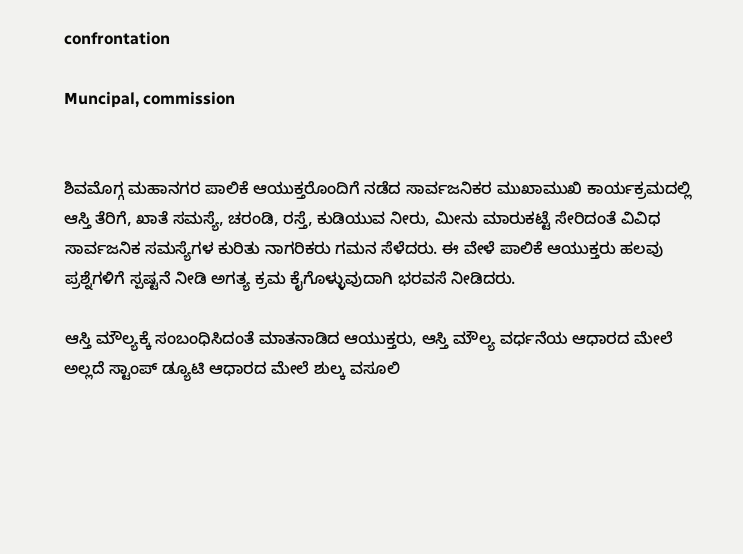confrontation

Muncipal, commission


ಶಿವಮೊಗ್ಗ ಮಹಾನಗರ ಪಾಲಿಕೆ ಆಯುಕ್ತರೊಂದಿಗೆ ನಡೆದ ಸಾರ್ವಜನಿಕರ ಮುಖಾಮುಖಿ ಕಾರ್ಯಕ್ರಮದಲ್ಲಿ ಆಸ್ತಿ ತೆರಿಗೆ, ಖಾತೆ ಸಮಸ್ಯೆ, ಚರಂಡಿ, ರಸ್ತೆ, ಕುಡಿಯುವ ನೀರು, ಮೀನು ಮಾರುಕಟ್ಟೆ ಸೇರಿದಂತೆ ವಿವಿಧ ಸಾರ್ವಜನಿಕ ಸಮಸ್ಯೆಗಳ ಕುರಿತು ನಾಗರಿಕರು ಗಮನ ಸೆಳೆದರು. ಈ ವೇಳೆ ಪಾಲಿಕೆ ಆಯುಕ್ತರು ಹಲವು ಪ್ರಶ್ನೆಗಳಿಗೆ ಸ್ಪಷ್ಟನೆ ನೀಡಿ ಅಗತ್ಯ ಕ್ರಮ ಕೈಗೊಳ್ಳುವುದಾಗಿ ಭರವಸೆ ನೀಡಿದರು.

ಆಸ್ತಿ ಮೌಲ್ಯಕ್ಕೆ ಸಂಬಂಧಿಸಿದಂತೆ ಮಾತನಾಡಿದ ಆಯುಕ್ತರು, ಆಸ್ತಿ ಮೌಲ್ಯ ವರ್ಧನೆಯ ಆಧಾರದ ಮೇಲೆ ಅಲ್ಲದೆ ಸ್ಟಾಂಪ್ ಡ್ಯೂಟಿ ಆಧಾರದ ಮೇಲೆ ಶುಲ್ಕ ವಸೂಲಿ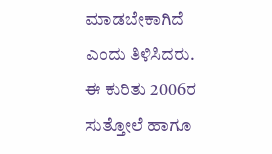ಮಾಡಬೇಕಾಗಿದೆ ಎಂದು ತಿಳಿಸಿದರು. ಈ ಕುರಿತು 2006ರ ಸುತ್ತೋಲೆ ಹಾಗೂ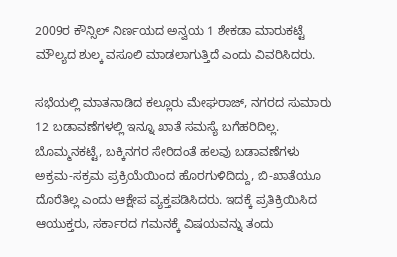2009ರ ಕೌನ್ಸಿಲ್ ನಿರ್ಣಯದ ಅನ್ವಯ 1 ಶೇಕಡಾ ಮಾರುಕಟ್ಟೆ ಮೌಲ್ಯದ ಶುಲ್ಕ ವಸೂಲಿ ಮಾಡಲಾಗುತ್ತಿದೆ ಎಂದು ವಿವರಿಸಿದರು.

ಸಭೆಯಲ್ಲಿ ಮಾತನಾಡಿದ ಕಲ್ಲೂರು ಮೇಘರಾಜ್, ನಗರದ ಸುಮಾರು 12 ಬಡಾವಣೆಗಳಲ್ಲಿ ಇನ್ನೂ ಖಾತೆ ಸಮಸ್ಯೆ ಬಗೆಹರಿದಿಲ್ಲ. ಬೊಮ್ಮನಕಟ್ಟೆ, ಬಕ್ಕಿನಗರ ಸೇರಿದಂತೆ ಹಲವು ಬಡಾವಣೆಗಳು ಅಕ್ರಮ-ಸಕ್ರಮ ಪ್ರಕ್ರಿಯೆಯಿಂದ ಹೊರಗುಳಿದಿದ್ದು, ಬಿ-ಖಾತೆಯೂ ದೊರೆತಿಲ್ಲ ಎಂದು ಆಕ್ಷೇಪ ವ್ಯಕ್ತಪಡಿಸಿದರು. ಇದಕ್ಕೆ ಪ್ರತಿಕ್ರಿಯಿಸಿದ ಆಯುಕ್ತರು, ಸರ್ಕಾರದ ಗಮನಕ್ಕೆ ವಿಷಯವನ್ನು ತಂದು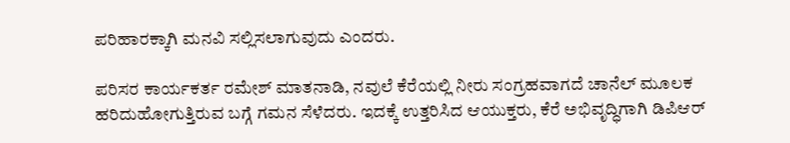ಪರಿಹಾರಕ್ಕಾಗಿ ಮನವಿ ಸಲ್ಲಿಸಲಾಗುವುದು ಎಂದರು.

ಪರಿಸರ ಕಾರ್ಯಕರ್ತ ರಮೇಶ್ ಮಾತನಾಡಿ, ನವುಲೆ ಕೆರೆಯಲ್ಲಿ ನೀರು ಸಂಗ್ರಹವಾಗದೆ ಚಾನೆಲ್ ಮೂಲಕ ಹರಿದುಹೋಗುತ್ತಿರುವ ಬಗ್ಗೆ ಗಮನ ಸೆಳೆದರು. ಇದಕ್ಕೆ ಉತ್ತರಿಸಿದ ಆಯುಕ್ತರು, ಕೆರೆ ಅಭಿವೃದ್ಧಿಗಾಗಿ ಡಿಪಿಆರ್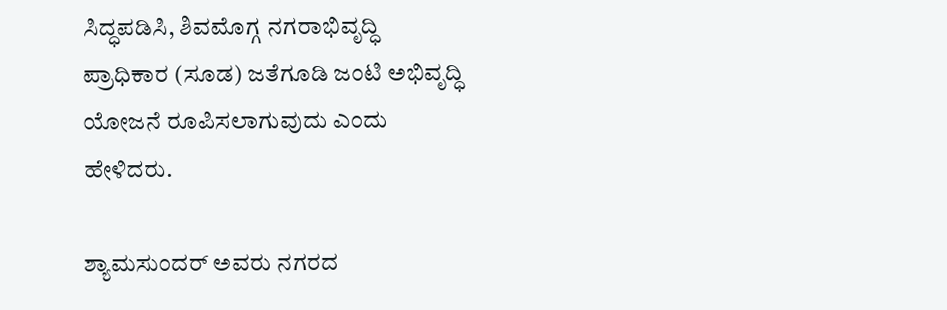ಸಿದ್ಧಪಡಿಸಿ, ಶಿವಮೊಗ್ಗ ನಗರಾಭಿವೃದ್ಧಿ ಪ್ರಾಧಿಕಾರ (ಸೂಡ) ಜತೆಗೂಡಿ ಜಂಟಿ ಅಭಿವೃದ್ಧಿ ಯೋಜನೆ ರೂಪಿಸಲಾಗುವುದು ಎಂದು ಹೇಳಿದರು.

ಶ್ಯಾಮಸುಂದರ್ ಅವರು ನಗರದ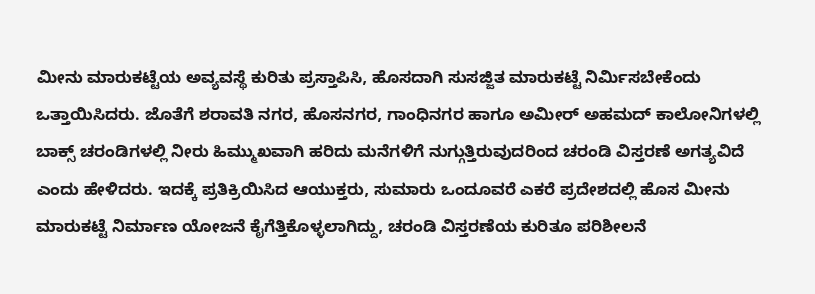ಮೀನು ಮಾರುಕಟ್ಟೆಯ ಅವ್ಯವಸ್ಥೆ ಕುರಿತು ಪ್ರಸ್ತಾಪಿಸಿ, ಹೊಸದಾಗಿ ಸುಸಜ್ಜಿತ ಮಾರುಕಟ್ಟೆ ನಿರ್ಮಿಸಬೇಕೆಂದು ಒತ್ತಾಯಿಸಿದರು. ಜೊತೆಗೆ ಶರಾವತಿ ನಗರ, ಹೊಸನಗರ, ಗಾಂಧಿನಗರ ಹಾಗೂ ಅಮೀರ್ ಅಹಮದ್ ಕಾಲೋನಿಗಳಲ್ಲಿ ಬಾಕ್ಸ್ ಚರಂಡಿಗಳಲ್ಲಿ ನೀರು ಹಿಮ್ಮುಖವಾಗಿ ಹರಿದು ಮನೆಗಳಿಗೆ ನುಗ್ಗುತ್ತಿರುವುದರಿಂದ ಚರಂಡಿ ವಿಸ್ತರಣೆ ಅಗತ್ಯವಿದೆ ಎಂದು ಹೇಳಿದರು. ಇದಕ್ಕೆ ಪ್ರತಿಕ್ರಿಯಿಸಿದ ಆಯುಕ್ತರು, ಸುಮಾರು ಒಂದೂವರೆ ಎಕರೆ ಪ್ರದೇಶದಲ್ಲಿ ಹೊಸ ಮೀನು ಮಾರುಕಟ್ಟೆ ನಿರ್ಮಾಣ ಯೋಜನೆ ಕೈಗೆತ್ತಿಕೊಳ್ಳಲಾಗಿದ್ದು, ಚರಂಡಿ ವಿಸ್ತರಣೆಯ ಕುರಿತೂ ಪರಿಶೀಲನೆ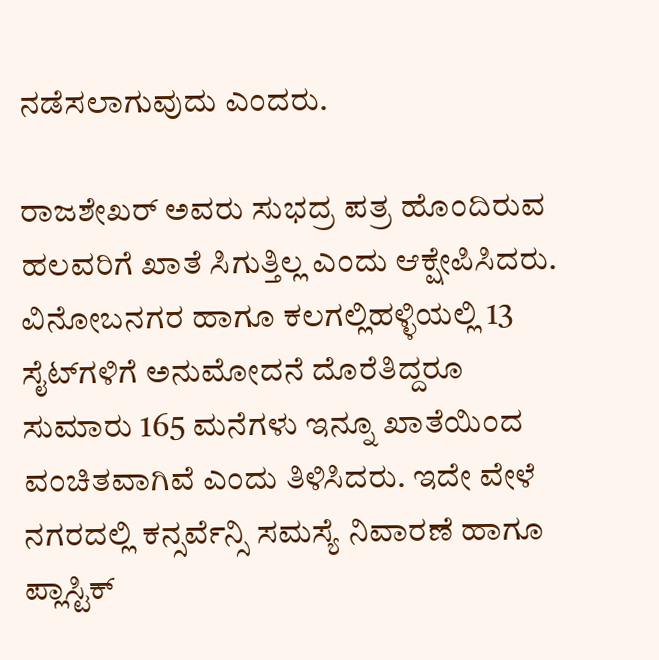ನಡೆಸಲಾಗುವುದು ಎಂದರು.

ರಾಜಶೇಖರ್ ಅವರು ಸುಭದ್ರ ಪತ್ರ ಹೊಂದಿರುವ ಹಲವರಿಗೆ ಖಾತೆ ಸಿಗುತ್ತಿಲ್ಲ ಎಂದು ಆಕ್ಷೇಪಿಸಿದರು. ವಿನೋಬನಗರ ಹಾಗೂ ಕಲಗಲ್ಲಿಹಳ್ಳಿಯಲ್ಲಿ 13 ಸೈಟ್‌ಗಳಿಗೆ ಅನುಮೋದನೆ ದೊರೆತಿದ್ದರೂ ಸುಮಾರು 165 ಮನೆಗಳು ಇನ್ನೂ ಖಾತೆಯಿಂದ ವಂಚಿತವಾಗಿವೆ ಎಂದು ತಿಳಿಸಿದರು. ಇದೇ ವೇಳೆ ನಗರದಲ್ಲಿ ಕನ್ಸರ್ವೆನ್ಸಿ ಸಮಸ್ಯೆ ನಿವಾರಣೆ ಹಾಗೂ ಪ್ಲಾಸ್ಟಿಕ್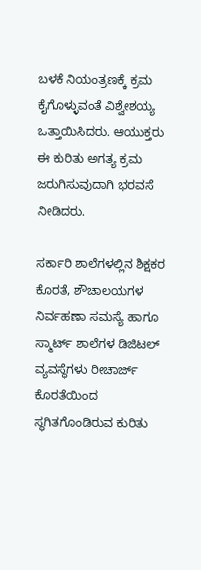ಬಳಕೆ ನಿಯಂತ್ರಣಕ್ಕೆ ಕ್ರಮ ಕೈಗೊಳ್ಳುವಂತೆ ವಿಶ್ವೇಶಯ್ಯ ಒತ್ತಾಯಿಸಿದರು. ಆಯುಕ್ತರು ಈ ಕುರಿತು ಅಗತ್ಯ ಕ್ರಮ ಜರುಗಿಸುವುದಾಗಿ ಭರವಸೆ ನೀಡಿದರು.

ಸರ್ಕಾರಿ ಶಾಲೆಗಳಲ್ಲಿನ ಶಿಕ್ಷಕರ ಕೊರತೆ, ಶೌಚಾಲಯಗಳ ನಿರ್ವಹಣಾ ಸಮಸ್ಯೆ ಹಾಗೂ ಸ್ಮಾರ್ಟ್ ಶಾಲೆಗಳ ಡಿಜಿಟಲ್ ವ್ಯವಸ್ಥೆಗಳು ರೀಚಾರ್ಜ್ ಕೊರತೆಯಿಂದ ಸ್ಥಗಿತಗೊಂಡಿರುವ ಕುರಿತು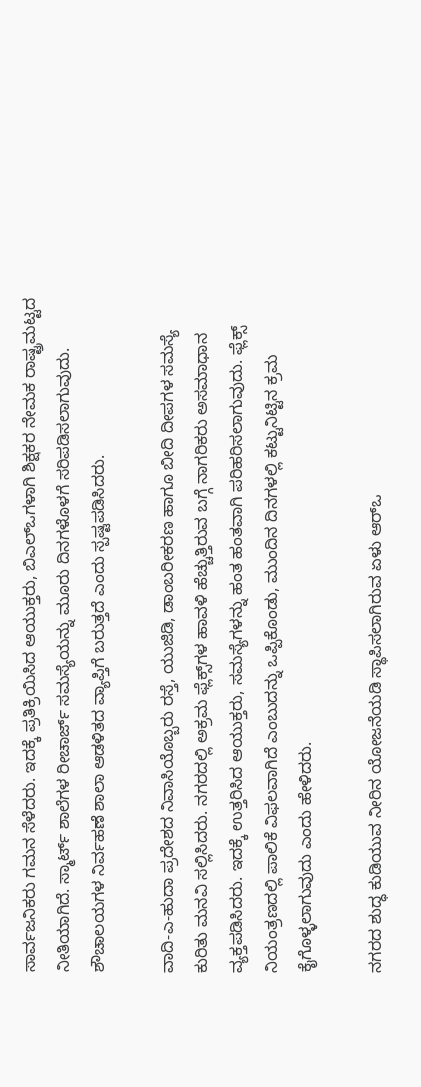ಸಾರ್ವಜನಿಕರು ಗಮನ ಸೆಳೆದರು. ಇದಕ್ಕೆ ಪ್ರತಿಕ್ರಿಯಿಸಿದ ಆಯುಕ್ತರು, ಬಿಎಲ್‌ಒಗಳಾಗಿ ಶಿಕ್ಷಕರ ನೇಮಕ ರಾಷ್ಟ್ರಮಟ್ಟದ ನೀತಿಯಾಗಿದೆ. ಸ್ಮಾರ್ಟ್ ಶಾಲೆಗಳ ರೀಚಾರ್ಜ್ ಸಮಸ್ಯೆಯನ್ನು ಮೂರು ದಿನಗಳೊಳಗೆ ಸರಿಪಡಿಸಲಾಗುವುದು. ಶೌಚಾಲಯಗಳ ನಿರ್ವಹಣೆ ಶಾಲಾ ಆಡಳಿತದ ವ್ಯಾಪ್ತಿಗೆ ಬರುತ್ತದೆ ಎಂದು ಸ್ಪಷ್ಟಪಡಿಸಿದರು.

ವಾದಿ-ಎ-ಹುದಾ ಪ್ರದೇಶದ ನಿವಾಸಿಯೊಬ್ಬರು ರಸ್ತೆ, ಯುಜಿಡಿ, ಡಾಂಬರೀಕರಣ ಹಾಗೂ ಬೀದಿ ದೀಪಗಳ ಸಮಸ್ಯೆ ಕುರಿತು ಮನವಿ ಸಲ್ಲಿಸಿದರು. ನಗರದಲ್ಲಿ ಅಕ್ರಮ ಫ್ಲೆಕ್ಸ್‌ಗಳ ಹಾವಳಿ ಹೆಚ್ಚುತ್ತಿರುವ ಬಗ್ಗೆ ನಾಗರಿಕರು ಅಸಮಾಧಾನ ವ್ಯಕ್ತಪಡಿಸಿದರು. ಇದಕ್ಕೆ ಉತ್ತರಿಸಿದ ಆಯುಕ್ತರು, ಸಮಸ್ಯೆಗಳನ್ನು ಹಂತ ಹಂತವಾಗಿ ಪರಿಹರಿಸಲಾಗುವುದು. ಫ್ಲೆಕ್ಸ್ ನಿಯಂತ್ರಣದಲ್ಲಿ ಪಾಲಿಕೆ ವಿಫಲವಾಗಿದೆ ಎಂಬುದನ್ನು ಒಪ್ಪಿಕೊಂಡು, ಮುಂದಿನ ದಿನಗಳಲ್ಲಿ ಕಟ್ಟುನಿಟ್ಟಿನ ಕ್ರಮ ಕೈಗೊಳ್ಳಲಾಗುವುದು ಎಂದು ಹೇಳಿದರು.

ನಗರದ ಶುದ್ಧ ಕುಡಿಯುವ ನೀರಿನ ಯೋಜನೆಯಡಿ ಸ್ಥಾಪಿಸಲಾಗಿರುವ ಏಳು ಆರ್‌ಒ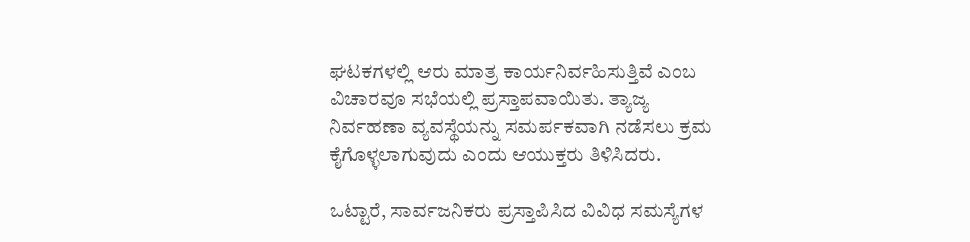ಘಟಕಗಳಲ್ಲಿ ಆರು ಮಾತ್ರ ಕಾರ್ಯನಿರ್ವಹಿಸುತ್ತಿವೆ ಎಂಬ ವಿಚಾರವೂ ಸಭೆಯಲ್ಲಿ ಪ್ರಸ್ತಾಪವಾಯಿತು. ತ್ಯಾಜ್ಯ ನಿರ್ವಹಣಾ ವ್ಯವಸ್ಥೆಯನ್ನು ಸಮರ್ಪಕವಾಗಿ ನಡೆಸಲು ಕ್ರಮ ಕೈಗೊಳ್ಳಲಾಗುವುದು ಎಂದು ಆಯುಕ್ತರು ತಿಳಿಸಿದರು.

ಒಟ್ಟಾರೆ, ಸಾರ್ವಜನಿಕರು ಪ್ರಸ್ತಾಪಿಸಿದ ವಿವಿಧ ಸಮಸ್ಯೆಗಳ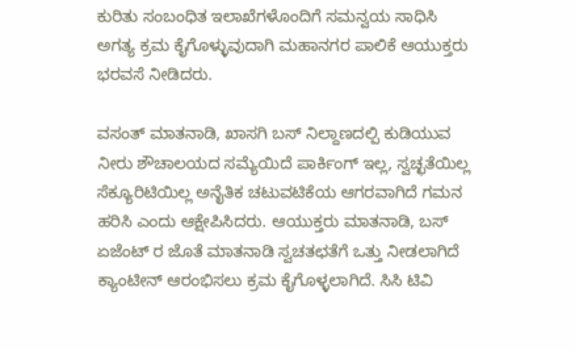ಕುರಿತು ಸಂಬಂಧಿತ ಇಲಾಖೆಗಳೊಂದಿಗೆ ಸಮನ್ವಯ ಸಾಧಿಸಿ ಅಗತ್ಯ ಕ್ರಮ ಕೈಗೊಳ್ಳುವುದಾಗಿ ಮಹಾನಗರ ಪಾಲಿಕೆ ಆಯುಕ್ತರು ಭರವಸೆ ನೀಡಿದರು.

ವಸಂತ್ ಮಾತನಾಡಿ, ಖಾಸಗಿ ಬಸ್ ನಿಲ್ದಾಣದಲ್ಪಿ ಕುಡಿಯುವ ನೀರು ಶೌಚಾಲಯದ ಸಮ್ಯೆಯಿದೆ ಪಾರ್ಕಿಂಗ್ ಇಲ್ಲ, ಸ್ವಚ್ಛತೆಯಿಲ್ಲ ಸೆಕ್ಯೂರಿಟಿಯಿಲ್ಲ ಅನೈತಿಕ ಚಟುವಟಿಕೆಯ ಆಗರವಾಗಿದೆ ಗಮನ ಹರಿಸಿ ಎಂದು ಆಕ್ಷೇಪಿಸಿದರು. ಆಯುಕ್ತರು ಮಾತನಾಡಿ, ಬಸ್ ಏಜೆಂಟ್ ರ ಜೊತೆ ಮಾತನಾಡಿ ಸ್ವಚತಛತೆಗೆ ಒತ್ತು ನೀಡಲಾಗಿದೆ ಕ್ಯಾಂಟೀನ್ ಆರಂಭಿಸಲು ಕ್ರಮ ಕೈಗೊಳ್ಳಲಾಗಿದೆ. ಸಿಸಿ ಟಿವಿ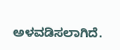ಅಳವಡಿಸಲಾಗಿದೆ.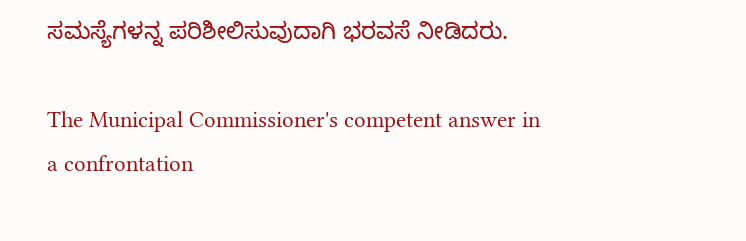ಸಮಸ್ಯೆಗಳನ್ನ ಪರಿಶೀಲಿಸುವುದಾಗಿ ಭರವಸೆ ನೀಡಿದರು.

The Municipal Commissioner's competent answer in a confrontation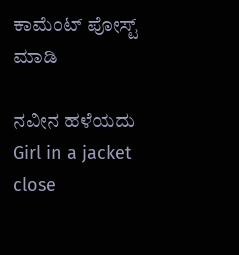ಕಾಮೆಂಟ್‌‌ ಪೋಸ್ಟ್‌ ಮಾಡಿ

ನವೀನ ಹಳೆಯದು
Girl in a jacket
close